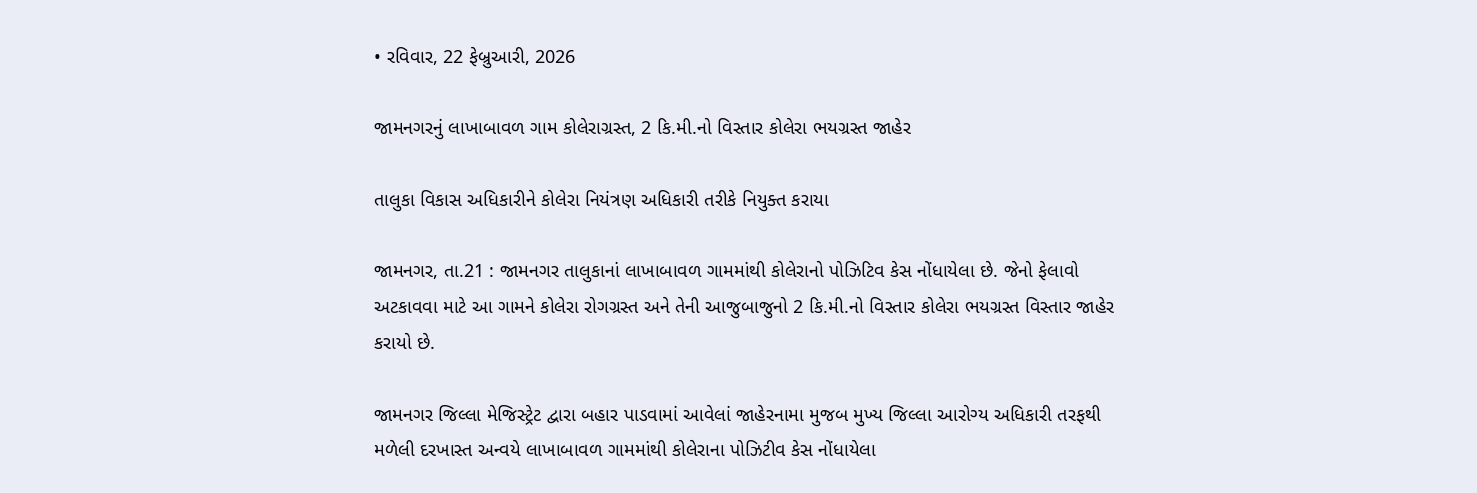• રવિવાર, 22 ફેબ્રુઆરી, 2026

જામનગરનું લાખાબાવળ ગામ કોલેરાગ્રસ્ત, 2 કિ.મી.નો વિસ્તાર કોલેરા ભયગ્રસ્ત જાહેર

તાલુકા વિકાસ અધિકારીને કોલેરા નિયંત્રણ અધિકારી તરીકે નિયુક્ત કરાયા

જામનગર, તા.21 : જામનગર તાલુકાનાં લાખાબાવળ ગામમાંથી કોલેરાનો પોઝિટિવ કેસ નોંધાયેલા છે. જેનો ફેલાવો અટકાવવા માટે આ ગામને કોલેરા રોગગ્રસ્ત અને તેની આજુબાજુનો 2 કિ.મી.નો વિસ્તાર કોલેરા ભયગ્રસ્ત વિસ્તાર જાહેર કરાયો છે.

જામનગર જિલ્લા મેજિસ્ટ્રેટ દ્વારા બહાર પાડવામાં આવેલાં જાહેરનામા મુજબ મુખ્ય જિલ્લા આરોગ્ય અધિકારી તરફથી મળેલી દરખાસ્ત અન્વયે લાખાબાવળ ગામમાંથી કોલેરાના પોઝિટીવ કેસ નોંધાયેલા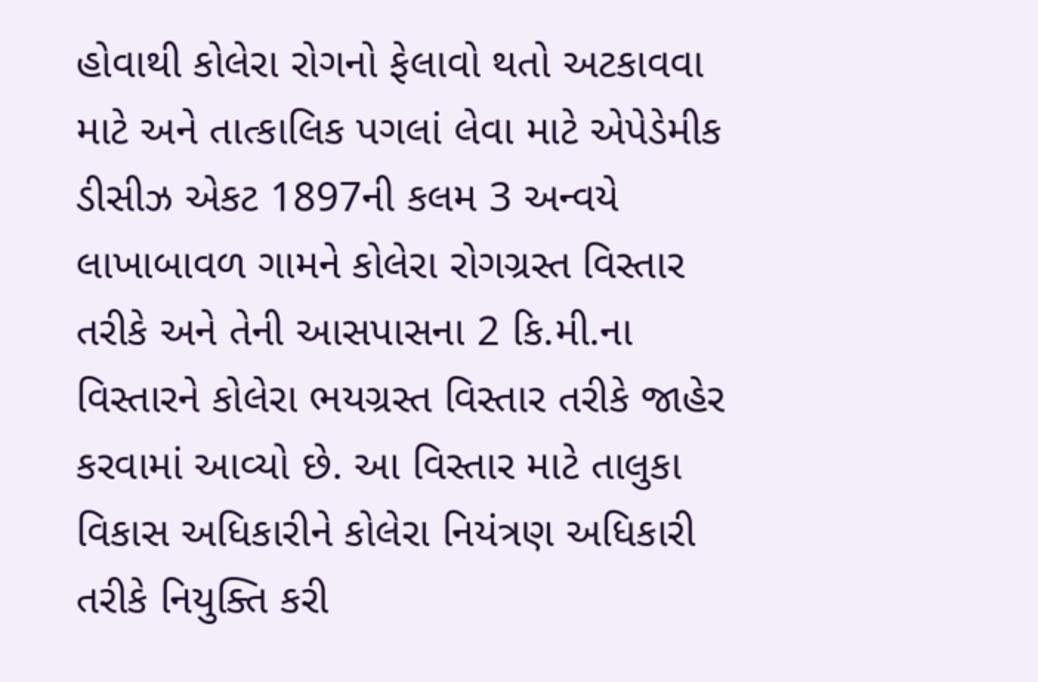હોવાથી કોલેરા રોગનો ફેલાવો થતો અટકાવવા માટે અને તાત્કાલિક પગલાં લેવા માટે એપેડેમીક ડીસીઝ એકટ 1897ની કલમ 3 અન્વયે લાખાબાવળ ગામને કોલેરા રોગગ્રસ્ત વિસ્તાર તરીકે અને તેની આસપાસના 2 કિ.મી.ના વિસ્તારને કોલેરા ભયગ્રસ્ત વિસ્તાર તરીકે જાહેર કરવામાં આવ્યો છે. આ વિસ્તાર માટે તાલુકા વિકાસ અધિકારીને કોલેરા નિયંત્રણ અધિકારી તરીકે નિયુક્તિ કરી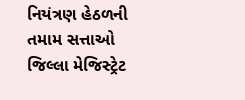નિયંત્રણ હેઠળની તમામ સત્તાઓ જિલ્લા મેજિસ્ટ્રેટ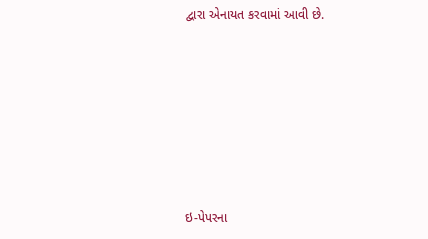દ્વારા એનાયત કરવામાં આવી છે.







ઇ-પેપરના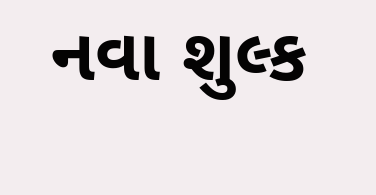નવા શુલ્ક